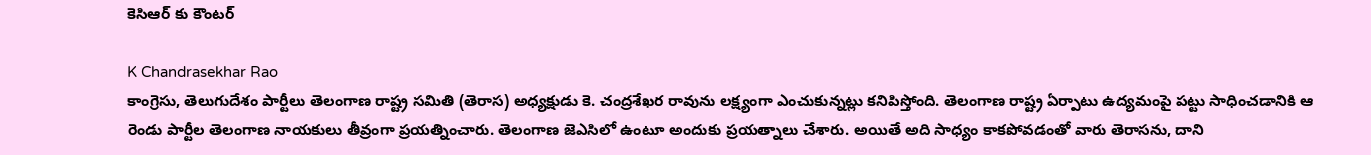కెసిఆర్ కు కౌంటర్

K Chandrasekhar Rao
కాంగ్రెసు, తెలుగుదేశం పార్టీలు తెలంగాణ రాష్ట్ర సమితి (తెరాస) అధ్యక్షుడు కె. చంద్రశేఖర రావును లక్ష్యంగా ఎంచుకున్నట్లు కనిపిస్తోంది. తెలంగాణ రాష్ట్ర ఏర్పాటు ఉద్యమంపై పట్టు సాధించడానికి ఆ రెండు పార్టీల తెలంగాణ నాయకులు తీవ్రంగా ప్రయత్నించారు. తెలంగాణ జెఎసిలో ఉంటూ అందుకు ప్రయత్నాలు చేశారు. అయితే అది సాధ్యం కాకపోవడంతో వారు తెరాసను, దాని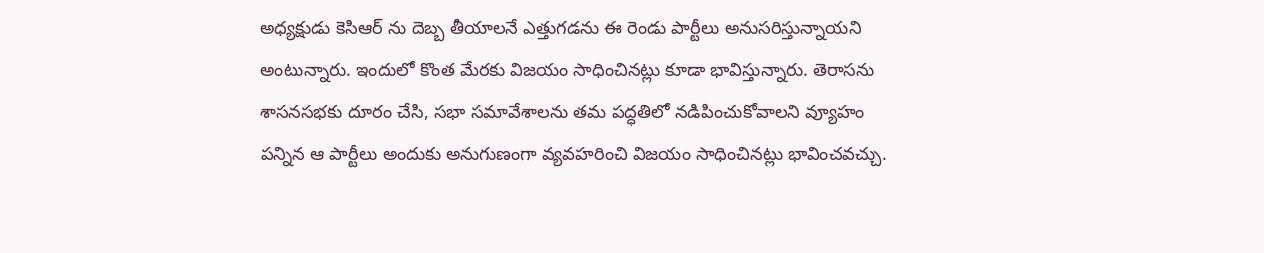అధ్యక్షుడు కెసిఆర్ ను దెబ్బ తీయాలనే ఎత్తుగడను ఈ రెండు పార్టీలు అనుసరిస్తున్నాయని అంటున్నారు. ఇందులో కొంత మేరకు విజయం సాధించినట్లు కూడా భావిస్తున్నారు. తెరాసను శాసనసభకు దూరం చేసి, సభా సమావేశాలను తమ పద్ధతిలో నడిపించుకోవాలని వ్యూహం పన్నిన ఆ పార్టీలు అందుకు అనుగుణంగా వ్యవహరించి విజయం సాధించినట్లు భావించవచ్చు.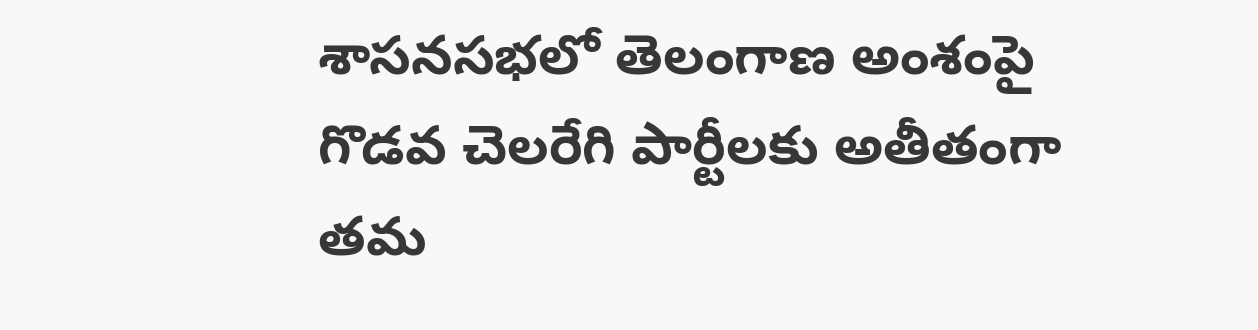శాసనసభలో తెలంగాణ అంశంపై గొడవ చెలరేగి పార్టీలకు అతీతంగా తమ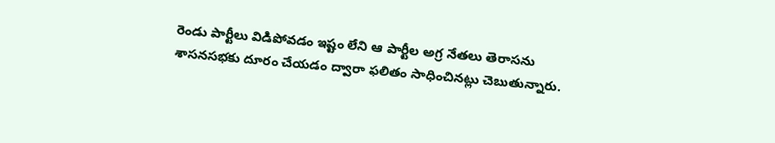రెండు పార్టీలు విడిపోవడం ఇష్టం లేని ఆ పార్టీల అగ్ర నేతలు తెరాసను శాసనసభకు దూరం చేయడం ద్వారా ఫలితం సాధించినట్లు చెబుతున్నారు.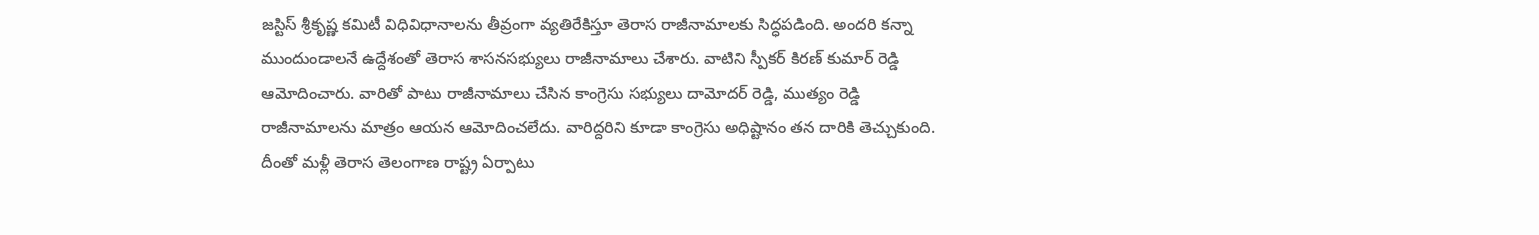జస్టిస్ శ్రీకృష్ణ కమిటీ విధివిధానాలను తీవ్రంగా వ్యతిరేకిస్తూ తెరాస రాజీనామాలకు సిద్ధపడింది. అందరి కన్నా ముందుండాలనే ఉద్దేశంతో తెరాస శాసనసభ్యులు రాజీనామాలు చేశారు. వాటిని స్పీకర్ కిరణ్ కుమార్ రెడ్డి ఆమోదించారు. వారితో పాటు రాజీనామాలు చేసిన కాంగ్రెసు సభ్యులు దామోదర్ రెడ్డి, ముత్యం రెడ్డి రాజీనామాలను మాత్రం ఆయన ఆమోదించలేదు. వారిద్దరిని కూడా కాంగ్రెసు అధిష్టానం తన దారికి తెచ్చుకుంది. దీంతో మళ్లీ తెరాస తెలంగాణ రాష్ట్ర ఏర్పాటు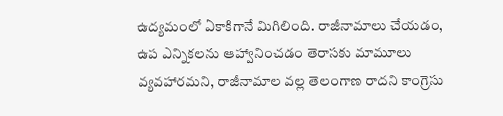ఉద్యమంలో ఏకాకిగానే మిగిలింది. రాజీనామాలు చేయడం, ఉప ఎన్నికలను ఆహ్వానించడం తెరాసకు మామూలు వ్యవహారమని, రాజీనామాల వల్ల తెలంగాణ రాదని కాంగ్రెసు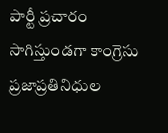పార్టీ ప్రచారం సాగిస్తుండగా కాంగ్రెసు ప్రజాప్రతినిధుల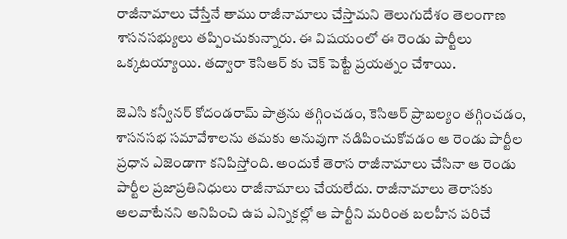రాజీనామాలు చేస్తేనే తాము రాజీనామాలు చేస్తామని తెలుగుదేశం తెలంగాణ శాసనసభ్యులు తప్పించుకున్నారు. ఈ విషయంలో ఈ రెండు పార్టీలు ఒక్కటయ్యాయి. తద్వారా కెసిఆర్ కు చెక్ పెట్టే ప్రయత్నం చేశాయి.

జెఎసి కన్వీనర్ కోదండరామ్ పాత్రను తగ్గించడం, కెసిఆర్ ప్రాబల్యం తగ్గించడం, శాసనసభ సమావేశాలను తమకు అనువుగా నడిపించుకోవడం ఆ రెండు పార్టీల ప్రధాన ఎజెండాగా కనిపిస్తోంది. అందుకే తెరాస రాజీనామాలు చేసినా ఆ రెండు పార్టీల ప్రజాప్రతినిధులు రాజీనామాలు చేయలేదు. రాజీనామాలు తెరాసకు అలవాటేనని అనిపించి ఉప ఎన్నికల్లో ఆ పార్టీని మరింత బలహీన పరిచే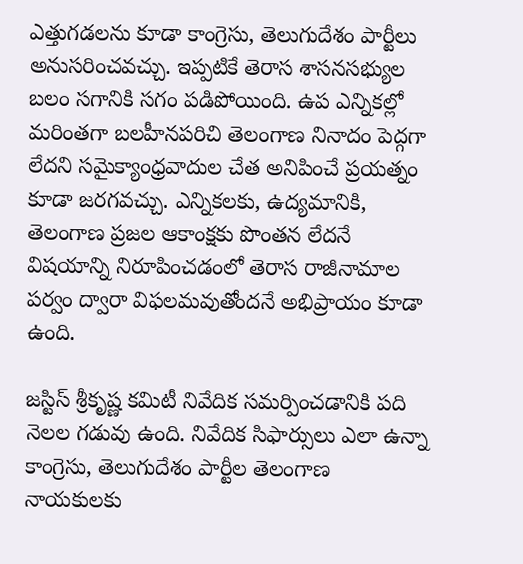ఎత్తుగడలను కూడా కాంగ్రెసు, తెలుగుదేశం పార్టీలు అనుసరించవచ్చు. ఇప్పటికే తెరాస శాసనసభ్యుల బలం సగానికి సగం పడిపోయింది. ఉప ఎన్నికల్లో మరింతగా బలహీనపరిచి తెలంగాణ నినాదం పెద్గగా లేదని సమైక్యాంధ్రవాదుల చేత అనిపించే ప్రయత్నం కూడా జరగవచ్చు. ఎన్నికలకు, ఉద్యమానికి, తెలంగాణ ప్రజల ఆకాంక్షకు పొంతన లేదనే విషయాన్ని నిరూపించడంలో తెరాస రాజీనామాల పర్వం ద్వారా విఫలమవుతోందనే అభిప్రాయం కూడా ఉంది.

జస్టిస్ శ్రీకృష్ణ కమిటీ నివేదిక సమర్పించడానికి పది నెలల గడువు ఉంది. నివేదిక సిఫార్సులు ఎలా ఉన్నా కాంగ్రెసు, తెలుగుదేశం పార్టీల తెలంగాణ నాయకులకు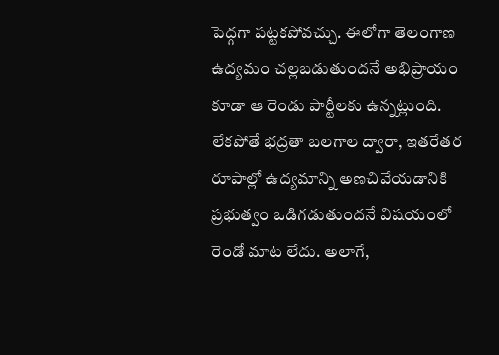పెద్గగా పట్టకపోవచ్చు. ఈలోగా తెలంగాణ ఉద్యమం చల్లబడుతుందనే అభిప్రాయం కూడా ఆ రెండు పార్టీలకు ఉన్నట్లుంది. లేకపోతే భద్రతా బలగాల ద్వారా, ఇతరేతర రూపాల్లో ఉద్యమాన్ని అణచివేయడానికి ప్రభుత్వం ఒడిగడుతుందనే విషయంలో రెండో మాట లేదు. అలాగే,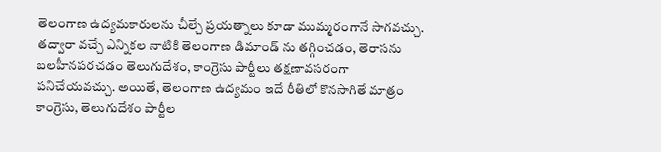తెలంగాణ ఉద్యమకారులను చీల్చే ప్రయత్నాలు కూడా ముమ్మరంగానే సాగవచ్చు. తద్వారా వచ్చే ఎన్నికల నాటికి తెలంగాణ డిమాండ్ ను తగ్గించడం, తెరాసను బలహీనపరచడం తెలుగుదేశం, కాంగ్రెసు పార్టీలు తక్షణావసరంగా పనిచేయవచ్చు. అయితే, తెలంగాణ ఉద్యమం ఇదే రీతిలో కొనసాగితే మాత్రం కాంగ్రెసు, తెలుగుదేశం పార్టీల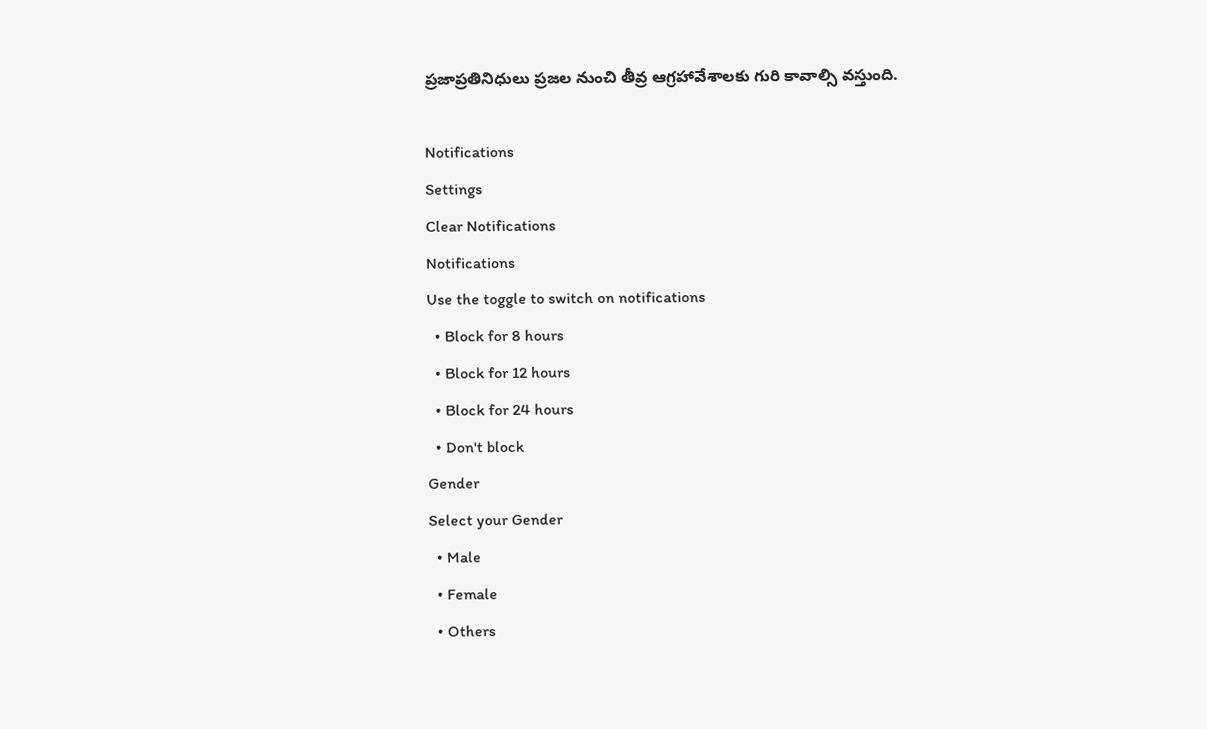ప్రజాప్రతినిధులు ప్రజల నుంచి తీవ్ర ఆగ్రహావేశాలకు గురి కావాల్సి వస్తుంది.

Notifications
Settings
Clear Notifications
Notifications
Use the toggle to switch on notifications
  • Block for 8 hours
  • Block for 12 hours
  • Block for 24 hours
  • Don't block
Gender
Select your Gender
  • Male
  • Female
  • Others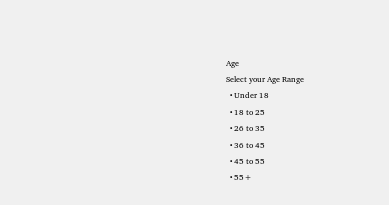Age
Select your Age Range
  • Under 18
  • 18 to 25
  • 26 to 35
  • 36 to 45
  • 45 to 55
  • 55+